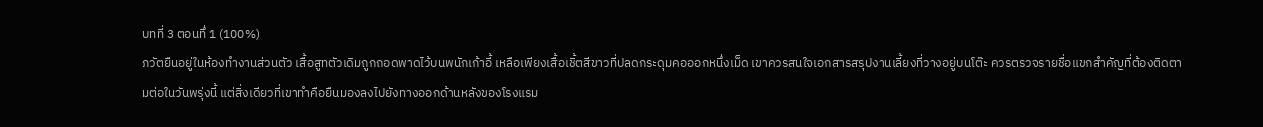บทที่ 3 ตอนทึ่ 1 (100%)
ภวัตยืนอยู่ในห้องทำงานส่วนตัว เสื้อสูทตัวเดิมถูกถอดพาดไว้บนพนักเก้าอี้ เหลือเพียงเสื้อเชิ้ตสีขาวที่ปลดกระดุมคอออกหนึ่งเม็ด เขาควรสนใจเอกสารสรุปงานเลี้ยงที่วางอยู่บนโต๊ะ ควรตรวจรายชื่อแขกสำคัญที่ต้องติดตามต่อในวันพรุ่งนี้ แต่สิ่งเดียวที่เขาทำคือยืนมองลงไปยังทางออกด้านหลังของโรงแรม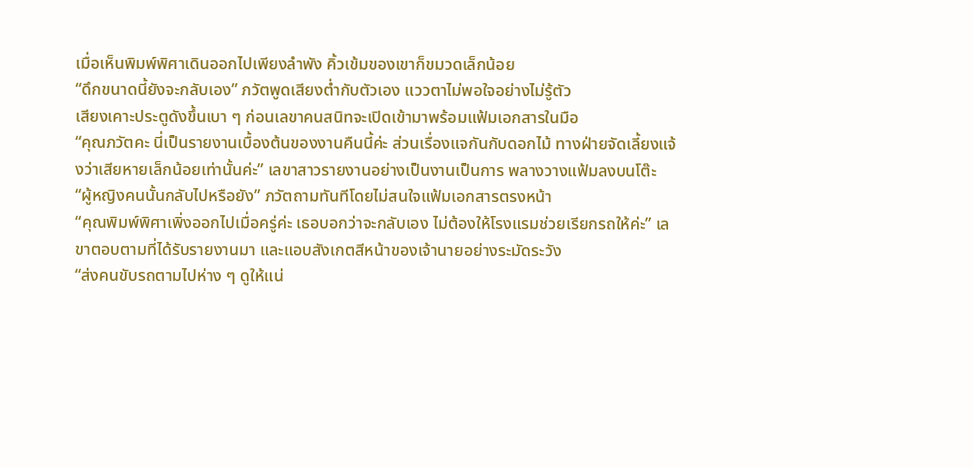เมื่อเห็นพิมพ์พิศาเดินออกไปเพียงลำพัง คิ้วเข้มของเขาก็ขมวดเล็กน้อย
“ดึกขนาดนี้ยังจะกลับเอง” ภวัตพูดเสียงต่ำกับตัวเอง แววตาไม่พอใจอย่างไม่รู้ตัว
เสียงเคาะประตูดังขึ้นเบา ๆ ก่อนเลขาคนสนิทจะเปิดเข้ามาพร้อมแฟ้มเอกสารในมือ
“คุณภวัตคะ นี่เป็นรายงานเบื้องต้นของงานคืนนี้ค่ะ ส่วนเรื่องแจกันกับดอกไม้ ทางฝ่ายจัดเลี้ยงแจ้งว่าเสียหายเล็กน้อยเท่านั้นค่ะ” เลขาสาวรายงานอย่างเป็นงานเป็นการ พลางวางแฟ้มลงบนโต๊ะ
“ผู้หญิงคนนั้นกลับไปหรือยัง” ภวัตถามทันทีโดยไม่สนใจแฟ้มเอกสารตรงหน้า
“คุณพิมพ์พิศาเพิ่งออกไปเมื่อครู่ค่ะ เธอบอกว่าจะกลับเอง ไม่ต้องให้โรงแรมช่วยเรียกรถให้ค่ะ” เลขาตอบตามที่ได้รับรายงานมา และแอบสังเกตสีหน้าของเจ้านายอย่างระมัดระวัง
“ส่งคนขับรถตามไปห่าง ๆ ดูให้แน่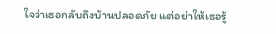ใจว่าเธอกลับถึงบ้านปลอดภัย แต่อย่าให้เธอรู้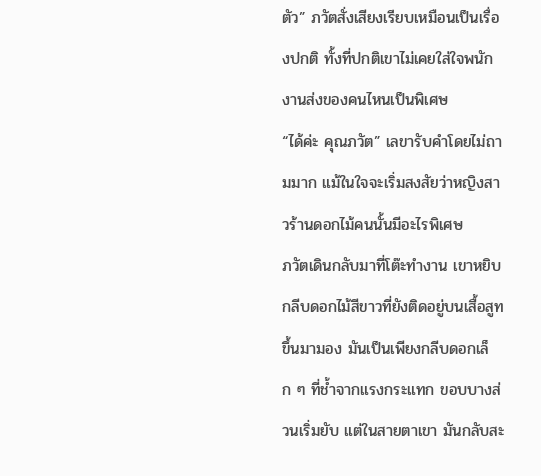ตัว” ภวัตสั่งเสียงเรียบเหมือนเป็นเรื่องปกติ ทั้งที่ปกติเขาไม่เคยใส่ใจพนักงานส่งของคนไหนเป็นพิเศษ
“ได้ค่ะ คุณภวัต” เลขารับคำโดยไม่ถามมาก แม้ในใจจะเริ่มสงสัยว่าหญิงสาวร้านดอกไม้คนนั้นมีอะไรพิเศษ
ภวัตเดินกลับมาที่โต๊ะทำงาน เขาหยิบกลีบดอกไม้สีขาวที่ยังติดอยู่บนเสื้อสูทขึ้นมามอง มันเป็นเพียงกลีบดอกเล็ก ๆ ที่ช้ำจากแรงกระแทก ขอบบางส่วนเริ่มยับ แต่ในสายตาเขา มันกลับสะ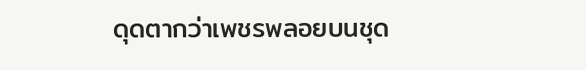ดุดตากว่าเพชรพลอยบนชุด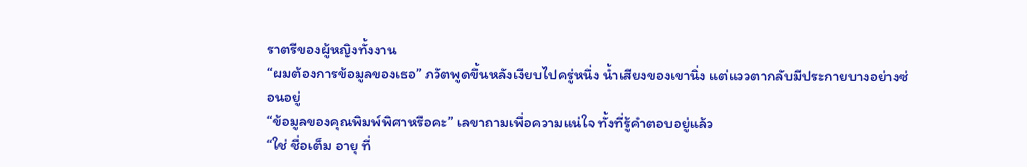ราตรีของผู้หญิงทั้งงาน
“ผมต้องการข้อมูลของเธอ” ภวัตพูดขึ้นหลังเงียบไปครู่หนึ่ง น้ำเสียงของเขานิ่ง แต่แววตากลับมีประกายบางอย่างซ่อนอยู่
“ข้อมูลของคุณพิมพ์พิศาหรือคะ” เลขาถามเพื่อความแน่ใจ ทั้งที่รู้คำตอบอยู่แล้ว
“ใช่ ชื่อเต็ม อายุ ที่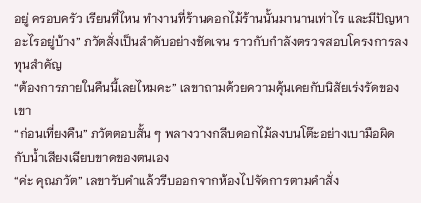อยู่ ครอบครัว เรียนที่ไหน ทำงานที่ร้านดอกไม้ร้านนั้นมานานเท่าไร และมีปัญหาอะไรอยู่บ้าง” ภวัตสั่งเป็นลำดับอย่างชัดเจน ราวกับกำลังตรวจสอบโครงการลงทุนสำคัญ
“ต้องการภายในคืนนี้เลยไหมคะ” เลขาถามด้วยความคุ้นเคยกับนิสัยเร่งรัดของเขา
“ก่อนเที่ยงคืน” ภวัตตอบสั้น ๆ พลางวางกลีบดอกไม้ลงบนโต๊ะอย่างเบามือผิดกับน้ำเสียงเฉียบขาดของตนเอง
“ค่ะ คุณภวัต” เลขารับคำแล้วรีบออกจากห้องไปจัดการตามคำสั่ง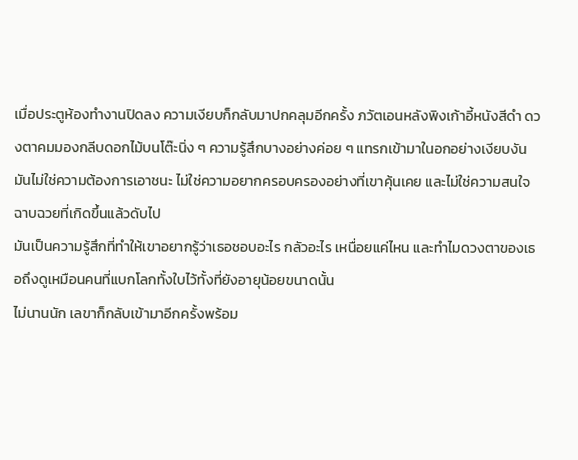เมื่อประตูห้องทำงานปิดลง ความเงียบก็กลับมาปกคลุมอีกครั้ง ภวัตเอนหลังพิงเก้าอี้หนังสีดำ ดวงตาคมมองกลีบดอกไม้บนโต๊ะนิ่ง ๆ ความรู้สึกบางอย่างค่อย ๆ แทรกเข้ามาในอกอย่างเงียบงัน มันไม่ใช่ความต้องการเอาชนะ ไม่ใช่ความอยากครอบครองอย่างที่เขาคุ้นเคย และไม่ใช่ความสนใจฉาบฉวยที่เกิดขึ้นแล้วดับไป
มันเป็นความรู้สึกที่ทำให้เขาอยากรู้ว่าเธอชอบอะไร กลัวอะไร เหนื่อยแค่ไหน และทำไมดวงตาของเธอถึงดูเหมือนคนที่แบกโลกทั้งใบไว้ทั้งที่ยังอายุน้อยขนาดนั้น
ไม่นานนัก เลขาก็กลับเข้ามาอีกครั้งพร้อม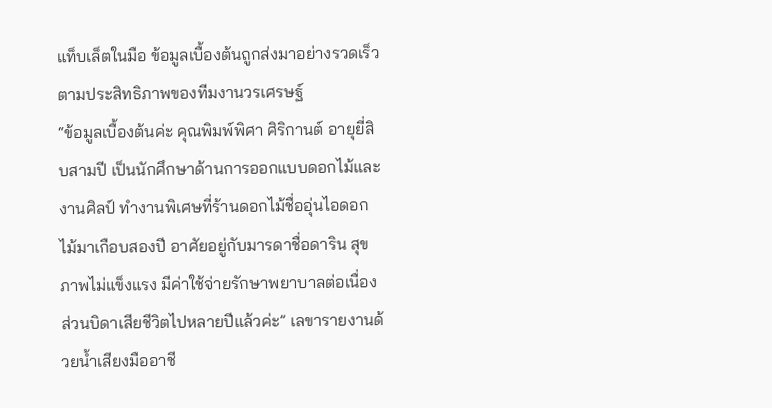แท็บเล็ตในมือ ข้อมูลเบื้องต้นถูกส่งมาอย่างรวดเร็วตามประสิทธิภาพของทีมงานวรเศรษฐ์
“ข้อมูลเบื้องต้นค่ะ คุณพิมพ์พิศา ศิริกานต์ อายุยี่สิบสามปี เป็นนักศึกษาด้านการออกแบบดอกไม้และงานศิลป์ ทำงานพิเศษที่ร้านดอกไม้ชื่ออุ่นไอดอกไม้มาเกือบสองปี อาศัยอยู่กับมารดาชื่อดาริน สุขภาพไม่แข็งแรง มีค่าใช้จ่ายรักษาพยาบาลต่อเนื่อง ส่วนบิดาเสียชีวิตไปหลายปีแล้วค่ะ” เลขารายงานด้วยน้ำเสียงมืออาชี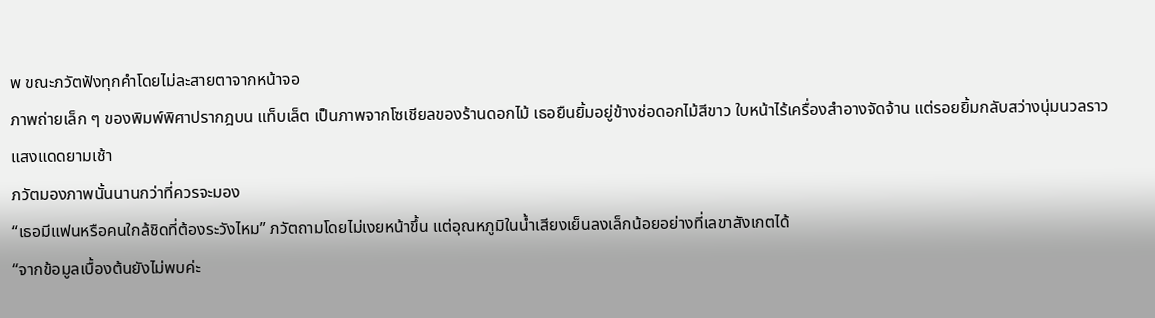พ ขณะภวัตฟังทุกคำโดยไม่ละสายตาจากหน้าจอ
ภาพถ่ายเล็ก ๆ ของพิมพ์พิศาปรากฎบน แท็บเล็ต เป็นภาพจากโซเชียลของร้านดอกไม้ เธอยืนยิ้มอยู่ข้างช่อดอกไม้สีขาว ใบหน้าไร้เครื่องสำอางจัดจ้าน แต่รอยยิ้มกลับสว่างนุ่มนวลราวแสงแดดยามเช้า
ภวัตมองภาพนั้นนานกว่าที่ควรจะมอง
“เธอมีแฟนหรือคนใกล้ชิดที่ต้องระวังไหม” ภวัตถามโดยไม่เงยหน้าขึ้น แต่อุณหภูมิในน้ำเสียงเย็นลงเล็กน้อยอย่างที่เลขาสังเกตได้
“จากข้อมูลเบื้องต้นยังไม่พบค่ะ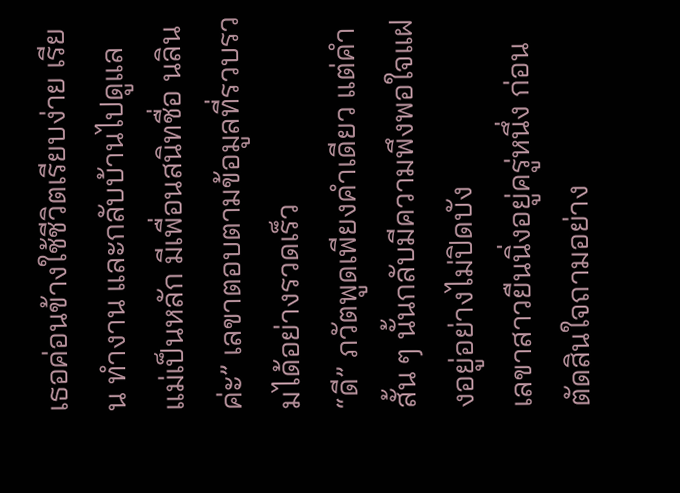เธอค่อนข้างใช้ชีวิตเรียบง่าย เรียน ทำงาน และกลับบ้านไปดูแลแม่เป็นหลัก มีเพื่อนสนิทชื่อ นลิน ค่ะ” เลขาตอบตามข้อมูลที่รวบรวมได้อย่างรวดเร็ว
“ดี” ภวัตพูดเพียงคำเดียว แต่คำสั้น ๆ นั้นกลับมีความพึงพอใจแฝงอยู่อย่างไม่ปิดบัง
เลขาสาวยืนนิ่งอยู่ครู่หนึ่ง ก่อนตัดสินใจถามอย่าง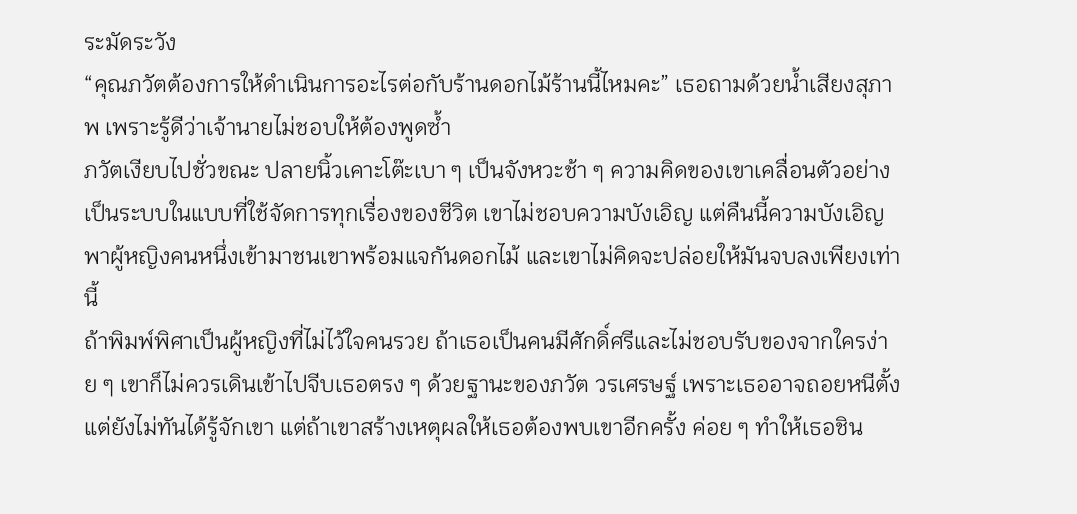ระมัดระวัง
“คุณภวัตต้องการให้ดำเนินการอะไรต่อกับร้านดอกไม้ร้านนี้ไหมคะ” เธอถามด้วยน้ำเสียงสุภาพ เพราะรู้ดีว่าเจ้านายไม่ชอบให้ต้องพูดซ้ำ
ภวัตเงียบไปชั่วขณะ ปลายนิ้วเคาะโต๊ะเบา ๆ เป็นจังหวะช้า ๆ ความคิดของเขาเคลื่อนตัวอย่างเป็นระบบในแบบที่ใช้จัดการทุกเรื่องของชีวิต เขาไม่ชอบความบังเอิญ แต่คืนนี้ความบังเอิญพาผู้หญิงคนหนึ่งเข้ามาชนเขาพร้อมแจกันดอกไม้ และเขาไม่คิดจะปล่อยให้มันจบลงเพียงเท่านี้
ถ้าพิมพ์พิศาเป็นผู้หญิงที่ไม่ไว้ใจคนรวย ถ้าเธอเป็นคนมีศักดิ์ศรีและไม่ชอบรับของจากใครง่าย ๆ เขาก็ไม่ควรเดินเข้าไปจีบเธอตรง ๆ ด้วยฐานะของภวัต วรเศรษฐ์ เพราะเธออาจถอยหนีตั้งแต่ยังไม่ทันได้รู้จักเขา แต่ถ้าเขาสร้างเหตุผลให้เธอต้องพบเขาอีกครั้ง ค่อย ๆ ทำให้เธอชิน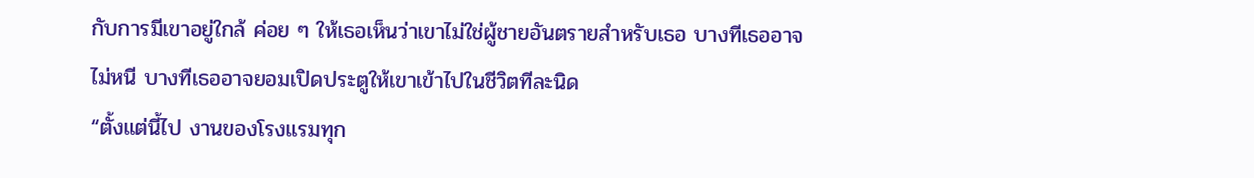กับการมีเขาอยู่ใกล้ ค่อย ๆ ให้เธอเห็นว่าเขาไม่ใช่ผู้ชายอันตรายสำหรับเธอ บางทีเธออาจไม่หนี บางทีเธออาจยอมเปิดประตูให้เขาเข้าไปในชีวิตทีละนิด
“ตั้งแต่นี้ไป งานของโรงแรมทุก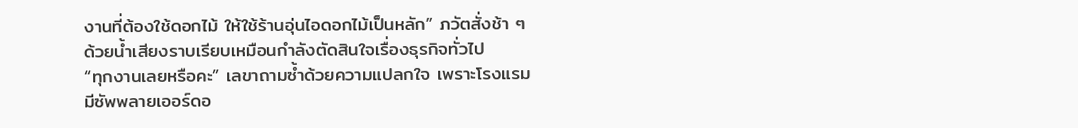งานที่ต้องใช้ดอกไม้ ให้ใช้ร้านอุ่นไอดอกไม้เป็นหลัก” ภวัตสั่งช้า ๆ ด้วยน้ำเสียงราบเรียบเหมือนกำลังตัดสินใจเรื่องธุรกิจทั่วไป
“ทุกงานเลยหรือคะ” เลขาถามซ้ำด้วยความแปลกใจ เพราะโรงแรมมีซัพพลายเออร์ดอ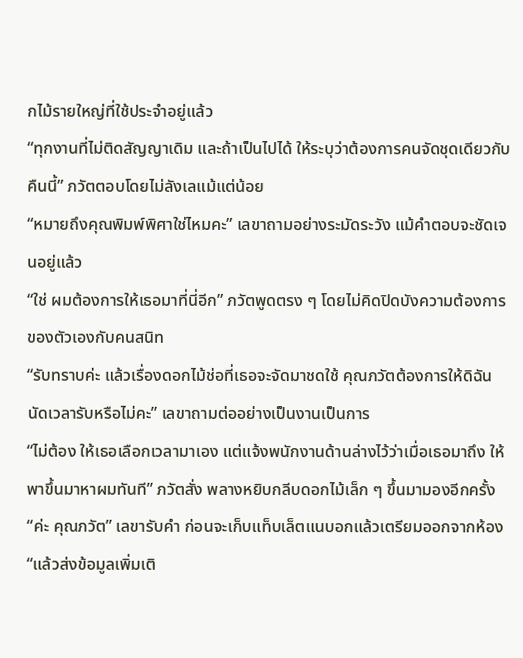กไม้รายใหญ่ที่ใช้ประจำอยู่แล้ว
“ทุกงานที่ไม่ติดสัญญาเดิม และถ้าเป็นไปได้ ให้ระบุว่าต้องการคนจัดชุดเดียวกับคืนนี้” ภวัตตอบโดยไม่ลังเลแม้แต่น้อย
“หมายถึงคุณพิมพ์พิศาใช่ไหมคะ” เลขาถามอย่างระมัดระวัง แม้คำตอบจะชัดเจนอยู่แล้ว
“ใช่ ผมต้องการให้เธอมาที่นี่อีก” ภวัตพูดตรง ๆ โดยไม่คิดปิดบังความต้องการของตัวเองกับคนสนิท
“รับทราบค่ะ แล้วเรื่องดอกไม้ช่อที่เธอจะจัดมาชดใช้ คุณภวัตต้องการให้ดิฉันนัดเวลารับหรือไม่คะ” เลขาถามต่ออย่างเป็นงานเป็นการ
“ไม่ต้อง ให้เธอเลือกเวลามาเอง แต่แจ้งพนักงานด้านล่างไว้ว่าเมื่อเธอมาถึง ให้พาขึ้นมาหาผมทันที” ภวัตสั่ง พลางหยิบกลีบดอกไม้เล็ก ๆ ขึ้นมามองอีกครั้ง
“ค่ะ คุณภวัต” เลขารับคำ ก่อนจะเก็บแท็บเล็ตแนบอกแล้วเตรียมออกจากห้อง
“แล้วส่งข้อมูลเพิ่มเติ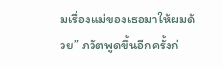มเรื่องแม่ของเธอมาให้ผมด้วย” ภวัตพูดขึ้นอีกครั้งก่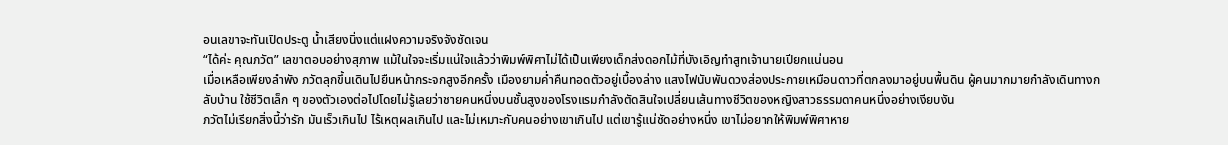อนเลขาจะทันเปิดประตู น้ำเสียงนิ่งแต่แฝงความจริงจังชัดเจน
“ได้ค่ะ คุณภวัต” เลขาตอบอย่างสุภาพ แม้ในใจจะเริ่มแน่ใจแล้วว่าพิมพ์พิศาไม่ได้เป็นเพียงเด็กส่งดอกไม้ที่บังเอิญทำสูทเจ้านายเปียกแน่นอน
เมื่อเหลือเพียงลำพัง ภวัตลุกขึ้นเดินไปยืนหน้ากระจกสูงอีกครั้ง เมืองยามค่ำคืนทอดตัวอยู่เบื้องล่าง แสงไฟนับพันดวงส่องประกายเหมือนดาวที่ตกลงมาอยู่บนพื้นดิน ผู้คนมากมายกำลังเดินทางกลับบ้าน ใช้ชีวิตเล็ก ๆ ของตัวเองต่อไปโดยไม่รู้เลยว่าชายคนหนึ่งบนชั้นสูงของโรงแรมกำลังตัดสินใจเปลี่ยนเส้นทางชีวิตของหญิงสาวธรรมดาคนหนึ่งอย่างเงียบงัน
ภวัตไม่เรียกสิ่งนี้ว่ารัก มันเร็วเกินไป ไร้เหตุผลเกินไป และไม่เหมาะกับคนอย่างเขาเกินไป แต่เขารู้แน่ชัดอย่างหนึ่ง เขาไม่อยากให้พิมพ์พิศาหาย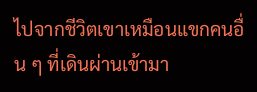ไปจากชีวิตเขาเหมือนแขกคนอื่น ๆ ที่เดินผ่านเข้ามา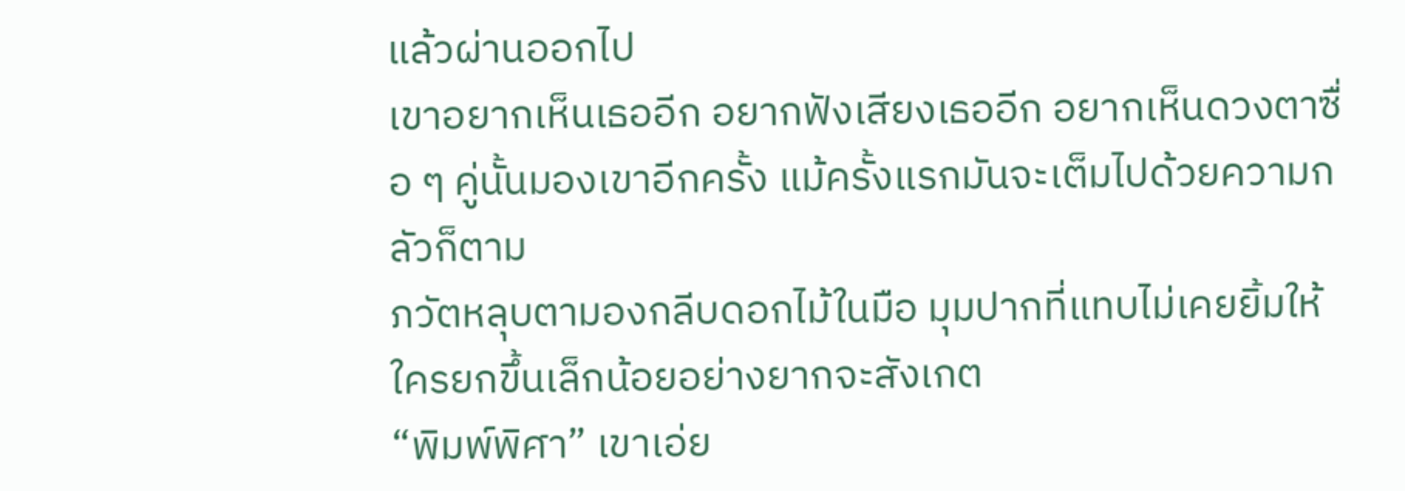แล้วผ่านออกไป
เขาอยากเห็นเธออีก อยากฟังเสียงเธออีก อยากเห็นดวงตาซื่อ ๆ คู่นั้นมองเขาอีกครั้ง แม้ครั้งแรกมันจะเต็มไปด้วยความกลัวก็ตาม
ภวัตหลุบตามองกลีบดอกไม้ในมือ มุมปากที่แทบไม่เคยยิ้มให้ใครยกขึ้นเล็กน้อยอย่างยากจะสังเกต
“พิมพ์พิศา” เขาเอ่ย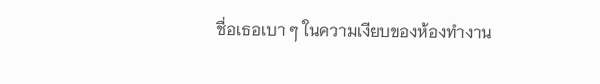ชื่อเธอเบา ๆ ในความเงียบของห้องทำงาน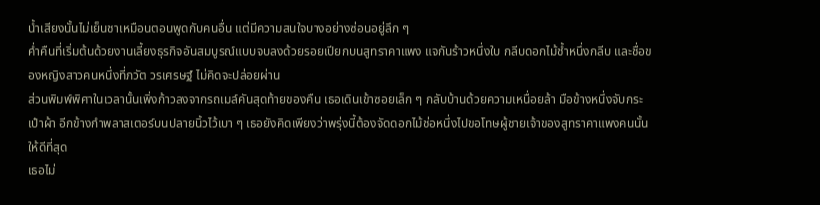น้ำเสียงนั้นไม่เย็นชาเหมือนตอนพูดกับคนอื่น แต่มีความสนใจบางอย่างซ่อนอยู่ลึก ๆ
ค่ำคืนที่เริ่มต้นด้วยงานเลี้ยงธุรกิจอันสมบูรณ์แบบจบลงด้วยรอยเปียกบนสูทราคาแพง แจกันร้าวหนึ่งใบ กลีบดอกไม้ช้ำหนึ่งกลีบ และชื่อของหญิงสาวคนหนึ่งที่ภวัต วรเศรษฐ์ ไม่คิดจะปล่อยผ่าน
ส่วนพิมพ์พิศาในเวลานั้นเพิ่งก้าวลงจากรถเมล์คันสุดท้ายของคืน เธอเดินเข้าซอยเล็ก ๆ กลับบ้านด้วยความเหนื่อยล้า มือข้างหนึ่งจับกระเป๋าผ้า อีกข้างกำพลาสเตอร์บนปลายนิ้วไว้เบา ๆ เธอยังคิดเพียงว่าพรุ่งนี้ต้องจัดดอกไม้ช่อหนึ่งไปขอโทษผู้ชายเจ้าของสูทราคาแพงคนนั้นให้ดีที่สุด
เธอไม่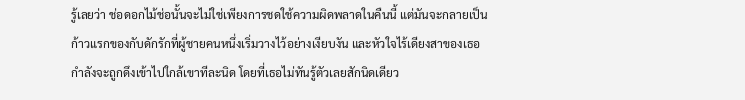รู้เลยว่า ช่อดอกไม้ช่อนั้นจะไม่ใช่เพียงการชดใช้ความผิดพลาดในคืนนี้ แต่มันจะกลายเป็นก้าวแรกของกับดักรักที่ผู้ชายคนหนึ่งเริ่มวางไว้อย่างเงียบงัน และหัวใจไร้เดียงสาของเธอกำลังจะถูกดึงเข้าไปใกล้เขาทีละนิด โดยที่เธอไม่ทันรู้ตัวเลยสักนิดเดียว